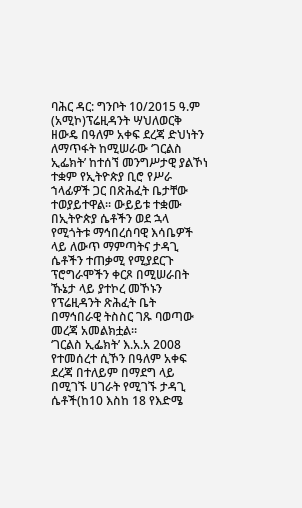ባሕር ዳር: ግንቦት 10/2015 ዓ.ም (አሚኮ)ፕሬዚዳንት ሣህለወርቅ ዘውዴ በዓለም አቀፍ ደረጃ ድህነትን ለማጥፋት ከሚሠራው ‘ገርልስ ኢፌክት’ ከተሰኘ መንግሥታዊ ያልኾነ ተቋም የኢትዮጵያ ቢሮ የሥራ ኀላፊዎች ጋር በጽሕፈት ቤታቸው ተወያይተዋል። ውይይቱ ተቋሙ በኢትዮጵያ ሴቶችን ወደ ኋላ የሚጎትቱ ማኅበረሰባዊ እሳቤዎች ላይ ለውጥ ማምጣትና ታዳጊ ሴቶችን ተጠቃሚ የሚያደርጉ ፕሮግራሞችን ቀርጾ በሚሠራበት ኹኔታ ላይ ያተኮረ መኾኑን የፕሬዚዳንት ጽሕፈት ቤት በማኅበራዊ ትስስር ገጹ ባወጣው መረጃ አመልክቷል።
‘ገርልስ ኢፌክት’ እ.አ.አ 2008 የተመሰረተ ሲኾን በዓለም አቀፍ ደረጃ በተለይም በማደግ ላይ በሚገኙ ሀገራት የሚገኙ ታዳጊ ሴቶች(ከ10 እስከ 18 የእድሜ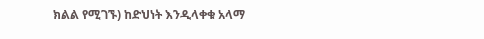ክልል የሚገኙ) ከድህነት እንዲላቀቁ አላማ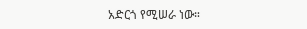አድርጎ የሚሠራ ነው።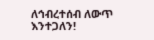ለኅብረተሰብ ለውጥ እንተጋለን!